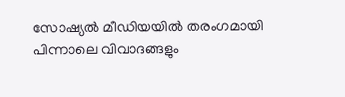സോഷ്യൽ മീഡിയയിൽ തരംഗമായി പിന്നാലെ വിവാദങ്ങളും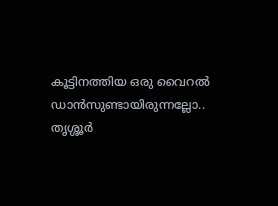കൂട്ടിനത്തിയ ഒരു വൈറൽ ഡാൻസുണ്ടായിരുന്നല്ലോ.. തൃശ്ശൂർ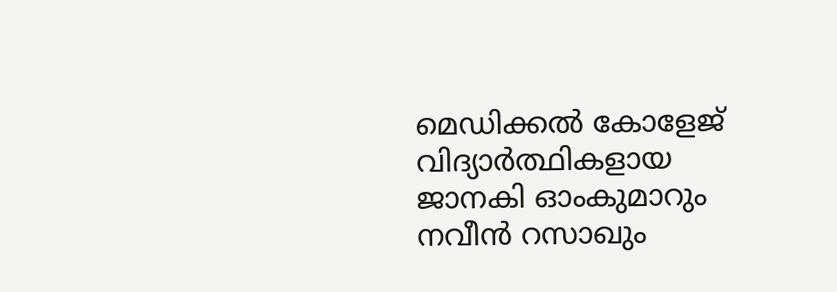മെഡിക്കൽ കോളേജ് വിദ്യാർത്ഥികളായ ജാനകി ഓംകുമാറും നവീൻ റസാഖും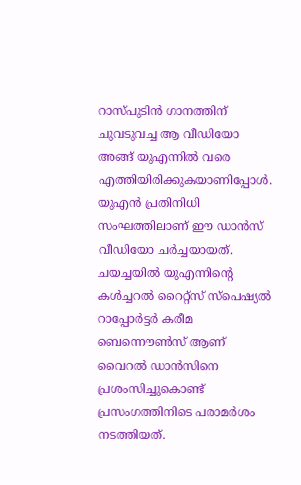റാസ്പുടിൻ ഗാനത്തിന് ചുവടുവച്ച ആ വീഡിയോ അങ്ങ് യുഎന്നിൽ വരെ എത്തിയിരിക്കുകയാണിപ്പോൾ. യുഎൻ പ്രതിനിധി സംഘത്തിലാണ് ഈ ഡാൻസ് വീഡിയോ ചർച്ചയായത്. ചയച്ചയിൽ യുഎന്നിന്റെ കൾച്ചറൽ റൈറ്റ്സ് സ്പെഷ്യൽ റാപ്പോർട്ടർ കരീമ ബെന്നൌൺസ് ആണ് വൈറൽ ഡാൻസിനെ പ്രശംസിച്ചുകൊണ്ട് പ്രസംഗത്തിനിടെ പരാമർശം നടത്തിയത്.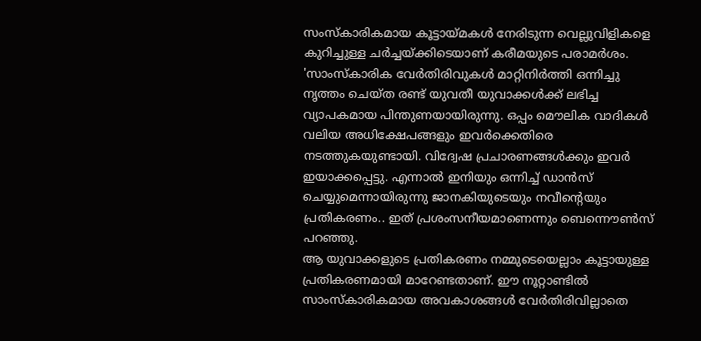സംസ്കാരികമായ കൂട്ടായ്മകൾ നേരിടുന്ന വെല്ലുവിളികളെ കുറിച്ചുള്ള ചർച്ചയ്ക്കിടെയാണ് കരീമയുടെ പരാമർശം. 'സാംസ്കാരിക വേർതിരിവുകൾ മാറ്റിനിർത്തി ഒന്നിച്ചു നൃത്തം ചെയ്ത രണ്ട് യുവതീ യുവാക്കൾക്ക് ലഭിച്ച വ്യാപകമായ പിന്തുണയായിരുന്നു. ഒപ്പം മൌലിക വാദികൾ വലിയ അധിക്ഷേപങ്ങളും ഇവർക്കെതിരെ നടത്തുകയുണ്ടായി. വിദ്വേഷ പ്രചാരണങ്ങൾക്കും ഇവർ ഇയാക്കപ്പെട്ടു. എന്നാൽ ഇനിയും ഒന്നിച്ച് ഡാൻസ് ചെയ്യുമെന്നായിരുന്നു ജാനകിയുടെയും നവീന്റെയും പ്രതികരണം.. ഇത് പ്രശംസനീയമാണെന്നും ബെന്നൌൺസ് പറഞ്ഞു.
ആ യുവാക്കളുടെ പ്രതികരണം നമ്മുടെയെല്ലാം കൂട്ടായുള്ള പ്രതികരണമായി മാറേണ്ടതാണ്. ഈ നൂറ്റാണ്ടിൽ സാംസ്കാരികമായ അവകാശങ്ങൾ വേർതിരിവില്ലാതെ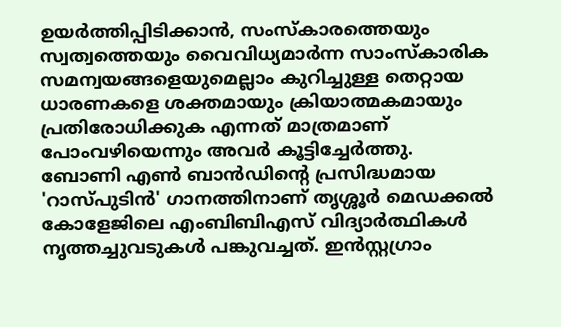ഉയർത്തിപ്പിടിക്കാൻ, സംസ്കാരത്തെയും സ്വത്വത്തെയും വൈവിധ്യമാർന്ന സാംസ്കാരിക സമന്വയങ്ങളെയുമെല്ലാം കുറിച്ചുള്ള തെറ്റായ ധാരണകളെ ശക്തമായും ക്രിയാത്മകമായും പ്രതിരോധിക്കുക എന്നത് മാത്രമാണ് പോംവഴിയെന്നും അവർ കൂട്ടിച്ചേർത്തു.
ബോണി എൺ ബാൻഡിന്റെ പ്രസിദ്ധമായ 'റാസ്പുടിൻ' ഗാനത്തിനാണ് തൃശ്ശൂർ മെഡക്കൽ കോളേജിലെ എംബിബിഎസ് വിദ്യാർത്ഥികൾ നൃത്തച്ചുവടുകൾ പങ്കുവച്ചത്. ഇൻസ്റ്റഗ്രാം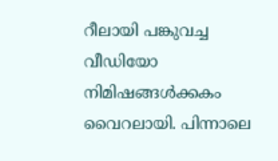റീലായി പങ്കുവച്ച വീഡിയോ നിമിഷങ്ങൾക്കകം വൈറലായി. പിന്നാലെ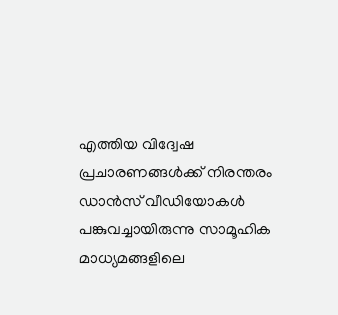എത്തിയ വിദ്വേഷ പ്രചാരണങ്ങൾക്ക് നിരന്തരം ഡാൻസ് വീഡിയോകൾ പങ്കുവച്ചായിരുന്നു സാമൂഹിക മാധ്യമങ്ങളിലെ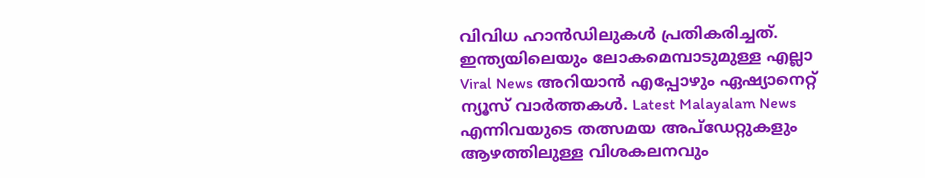വിവിധ ഹാൻഡിലുകൾ പ്രതികരിച്ചത്.
ഇന്ത്യയിലെയും ലോകമെമ്പാടുമുള്ള എല്ലാ Viral News അറിയാൻ എപ്പോഴും ഏഷ്യാനെറ്റ് ന്യൂസ് വാർത്തകൾ. Latest Malayalam News എന്നിവയുടെ തത്സമയ അപ്ഡേറ്റുകളും ആഴത്തിലുള്ള വിശകലനവും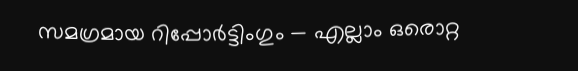സമഗ്രമായ റിപ്പോർട്ടിംഗും — എല്ലാം ഒരൊറ്റ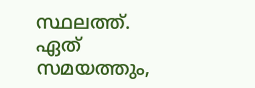സ്ഥലത്ത്. ഏത് സമയത്തും,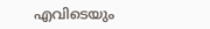എവിടെയും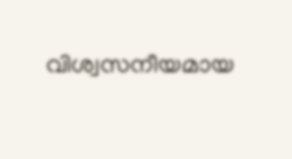വിശ്വസനീയമായ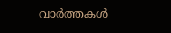വാർത്തകൾ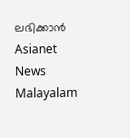ലഭിക്കാൻ Asianet News Malayalam